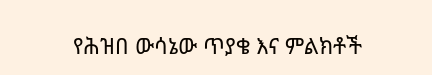የሕዝበ ውሳኔው ጥያቄ እና ምልክቶች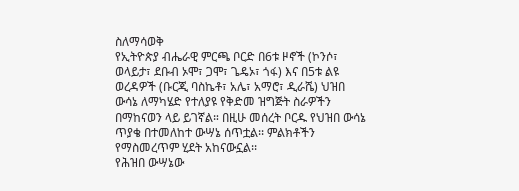ስለማሳወቅ
የኢትዮጵያ ብሔራዊ ምርጫ ቦርድ በ6ቱ ዞኖች (ኮንሶ፣ ወላይታ፣ ደቡብ ኦሞ፣ ጋሞ፣ ጌዴኦ፣ ጎፋ) እና በ5ቱ ልዩ ወረዳዎች (ቡርጂ ባስኬቶ፣ አሌ፣ አማሮ፣ ዲራሼ) ህዝበ ውሳኔ ለማካሄድ የተለያዩ የቅድመ ዝግጅት ስራዎችን በማከናወን ላይ ይገኛል። በዚሁ መሰረት ቦርዱ የህዝበ ውሳኔ ጥያቄ በተመለከተ ውሣኔ ሰጥቷል፡፡ ምልክቶችን የማስመረጥም ሂደት አከናውኗል፡፡
የሕዝበ ውሣኔው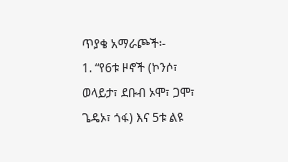ጥያቄ አማራጮች፡-
1. “የ6ቱ ዞኖች (ኮንሶ፣ ወላይታ፣ ደቡብ ኦሞ፣ ጋሞ፣ ጌዴኦ፣ ጎፋ) እና 5ቱ ልዩ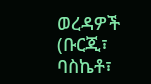ወረዳዎች (ቡርጂ፣ ባስኬቶ፣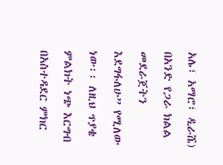አሌ፣ አማሮ፣ ዲራሼ) በአንድ የጋራ ክልል መደራጀትን እደግፋለሁ” የሚለው ነው፡፡ ለዚህ ጥያቄ ምልክት ነጭ እርግብ በአስተዳደር ምክር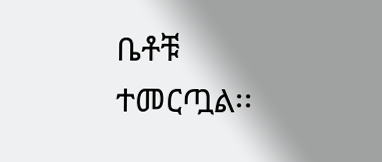ቤቶቹ ተመርጧል፡፡